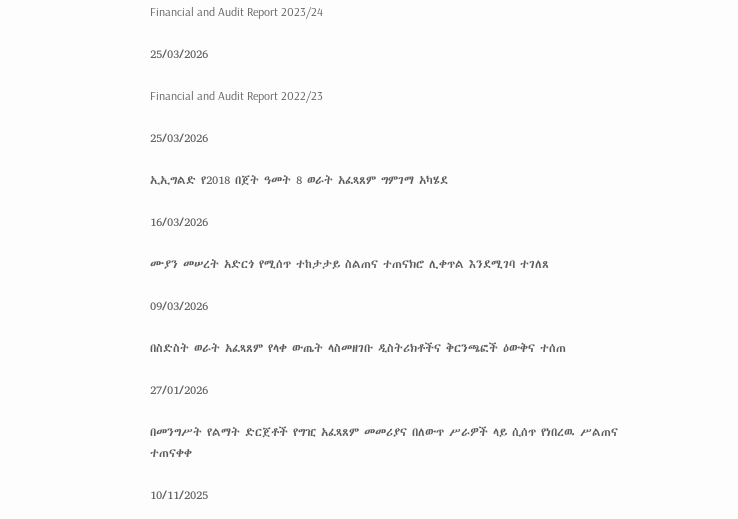Financial and Audit Report 2023/24

25/03/2026

Financial and Audit Report 2022/23

25/03/2026

ኢኢግልድ የ2018 በጀት ዓመት 8 ወራት አፈጻጸም ግምገማ አካሄደ

16/03/2026

ሙያን መሠረት አድርጎ የሚሰጥ ተከታታይ ስልጠና ተጠናክሮ ሊቀጥል እንደሚገባ ተገለጸ

09/03/2026

በስድስት ወራት አፈጻጸም የላቀ ውጤት ላስመዘገቡ ዲስትሪክቶችና ቅርንጫፎች ዕውቅና ተሰጠ

27/01/2026

በመንግሥት የልማት ድርጀቶች የግዢ አፈጻጸም መመሪያና በለውጥ ሥራዎች ላይ ሲሰጥ የነበረዉ ሥልጠና ተጠናቀቀ

10/11/2025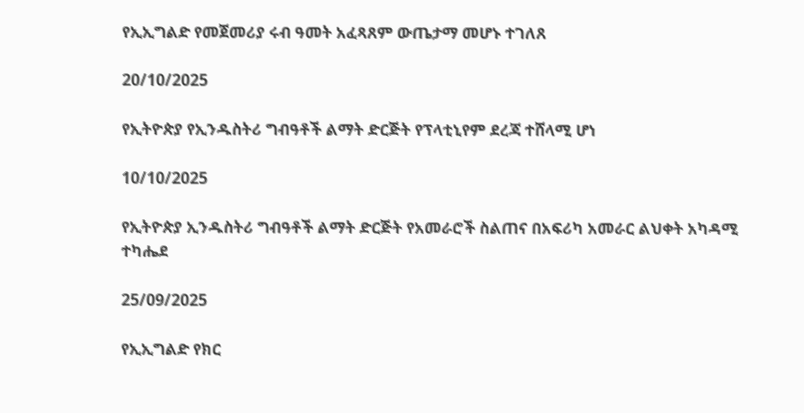የኢኢግልድ የመጀመሪያ ሩብ ዓመት አፈጻጸም ውጤታማ መሆኑ ተገለጸ

20/10/2025

የኢትዮጵያ የኢንዱስትሪ ግብዓቶች ልማት ድርጅት የፕላቲኒየም ደረጃ ተሸላሚ ሆነ

10/10/2025

የኢትዮጵያ ኢንዱስትሪ ግብዓቶች ልማት ድርጅት የአመራሮች ስልጠና በአፍሪካ አመራር ልህቀት አካዳሚ ተካሔደ

25/09/2025

የኢኢግልድ የክር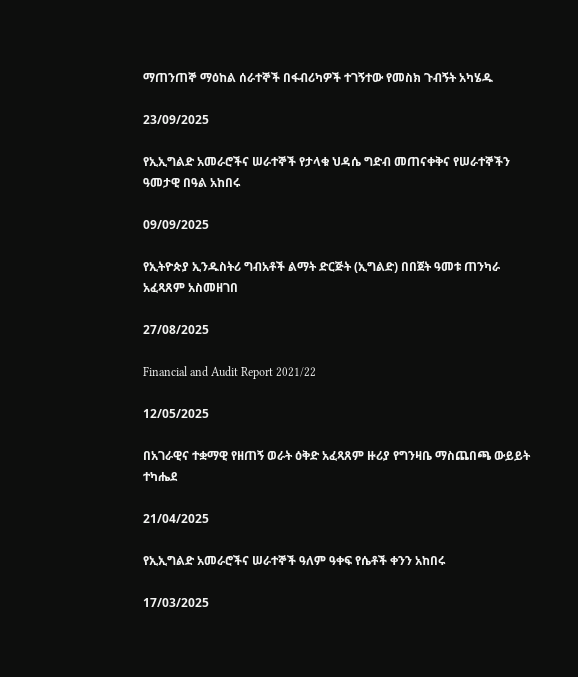ማጠንጠኞ ማዕከል ሰራተኞች በፋብሪካዎች ተገኝተው የመስክ ጉብኝት አካሄዱ

23/09/2025

የኢኢግልድ አመራሮችና ሠራተኞች የታላቁ ህዳሴ ግድብ መጠናቀቅና የሠራተኞችን ዓመታዊ በዓል አከበሩ

09/09/2025

የኢትዮጵያ ኢንዱስትሪ ግብአቶች ልማት ድርጅት (ኢግልድ) በበጀት ዓመቱ ጠንካራ አፈጻጸም አስመዘገበ

27/08/2025

Financial and Audit Report 2021/22

12/05/2025

በአገራዊና ተቋማዊ የዘጠኝ ወራት ዕቅድ አፈጻጸም ዙሪያ የግንዛቤ ማስጨበጫ ውይይት ተካሔደ

21/04/2025

የኢኢግልድ አመራሮችና ሠራተኞች ዓለም ዓቀፍ የሴቶች ቀንን አከበሩ

17/03/2025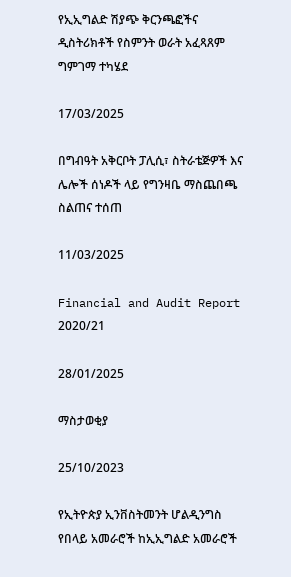የኢኢግልድ ሽያጭ ቅርንጫፎችና ዲስትሪክቶች የስምንት ወራት አፈጻጸም ግምገማ ተካሄደ

17/03/2025

በግብዓት አቅርቦት ፓሊሲ፣ ስትራቴጅዎች እና ሌሎች ሰነዶች ላይ የግንዛቤ ማስጨበጫ ስልጠና ተሰጠ

11/03/2025

Financial and Audit Report 2020/21

28/01/2025

ማስታወቂያ

25/10/2023

የኢትዮጵያ ኢንቨስትመንት ሆልዲንግስ የበላይ አመራሮች ከኢኢግልድ አመራሮች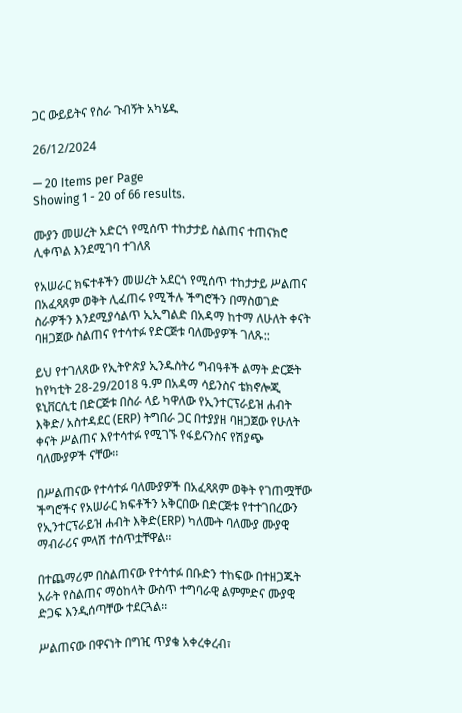ጋር ውይይትና የስራ ጉብኝት አካሄዱ

26/12/2024

— 20 Items per Page
Showing 1 - 20 of 66 results.

ሙያን መሠረት አድርጎ የሚሰጥ ተከታታይ ስልጠና ተጠናክሮ ሊቀጥል እንደሚገባ ተገለጸ

የአሠራር ክፍተቶችን መሠረት አደርጎ የሚሰጥ ተከታታይ ሥልጠና በአፈጻጸም ወቅት ሊፈጠሩ የሚችሉ ችግሮችን በማስወገድ ስራዎችን እንደሚያሳልጥ ኢኢግልድ በአዳማ ከተማ ለሁለት ቀናት ባዘጋጀው ስልጠና የተሳተፉ የድርጅቱ ባለሙያዎች ገለጹ::

ይህ የተገለጸው የኢትዮጵያ ኢንዱስትሪ ግብዓቶች ልማት ድርጅት ከየካቲት 28-29/2018 ዓ.ም በአዳማ ሳይንስና ቴክኖሎጂ ዩኒቨርሲቲ በድርጅቱ በስራ ላይ ካዋለው የኢንተርፕራይዝ ሐብት እቅድ/ አስተዳደር (ERP) ትግበራ ጋር በተያያዘ ባዘጋጀው የሁለት ቀናት ሥልጠና እየተሳተፉ የሚገኙ የፋይናንስና የሽያጭ ባለሙያዎች ናቸው፡፡

በሥልጠናው የተሳተፉ ባለሙያዎች በአፈጻጸም ወቅት የገጠሟቸው ችግሮችና የአሠራር ክፍቶችን አቅርበው በድርጅቱ የተተገበረውን የኢንተርፕራይዝ ሐብት እቅድ(ERP) ካለሙት ባለሙያ ሙያዊ ማብራሪና ምላሽ ተሰጥቷቸዋል፡፡

በተጨማሪም በስልጠናው የተሳተፉ በቡድን ተከፍው በተዘጋጁት አራት የስልጠና ማዕከላት ውስጥ ተግባራዊ ልምምድና ሙያዊ ድጋፍ እንዲሰጣቸው ተደርጓል፡፡

ሥልጠናው በዋናነት በግዢ ጥያቄ አቀረቀረብ፣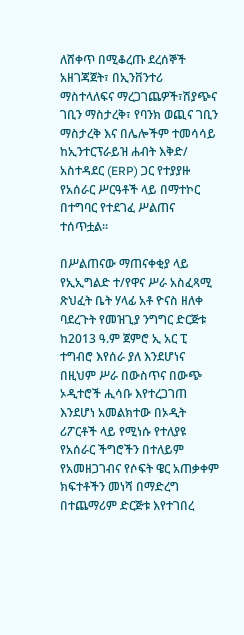ለሸቀጥ በሚቆረጡ ደረሰኞች አዘገጃጀት፣ በኢንቨንተሪ ማስተላለፍና ማረጋገጨዎች፣ሽያጭና ገቢን ማስታረቅ፣ የባንክ ወጪና ገቢን ማስታረቅ እና በሌሎችም ተመሳሳይ ከኢንተርፕራይዝ ሐብት እቅድ/ አስተዳደር (ERP) ጋር የተያያዙ የአሰራር ሥርዓቶች ላይ በማተኮር በተግባር የተደገፈ ሥልጠና ተሰጥቷል፡፡

በሥልጠናው ማጠናቀቂያ ላይ የኢኢግልድ ተ/የዋና ሥራ አስፈጻሚ ጽህፈት ቤት ሃላፊ አቶ ዮናስ ዘለቀ ባደረጉት የመዝጊያ ንግግር ድርጅቱ ከ2013 ዓ.ም ጀምሮ ኢ አር ፒ ተግብሮ እየሰራ ያለ እንደሆነና በዚህም ሥራ በውስጥና በውጭ ኦዲተሮች ሒሳቡ እየተረጋገጠ እንደሆነ አመልክተው በኦዲት ሪፖርቶች ላይ የሚነሱ የተለያዩ የአሰራር ችግሮችን በተለይም የአመዘጋገብና የሶፍት ዌር አጠቃቀም ክፍተቶችን መነሻ በማድረግ በተጨማሪም ድርጅቱ እየተገበረ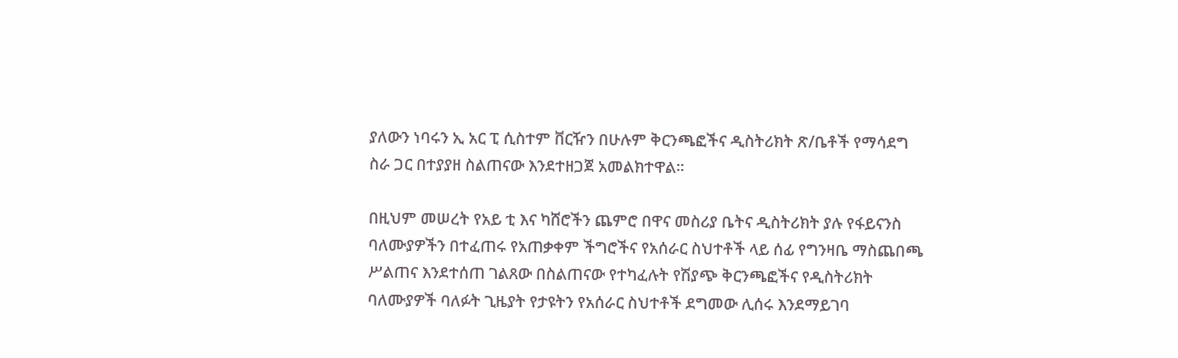ያለውን ነባሩን ኢ አር ፒ ሲስተም ቨርዥን በሁሉም ቅርንጫፎችና ዲስትሪክት ጽ/ቤቶች የማሳደግ ስራ ጋር በተያያዘ ስልጠናው እንደተዘጋጀ አመልክተዋል፡፡

በዚህም መሠረት የአይ ቲ እና ካሸሮችን ጨምሮ በዋና መስሪያ ቤትና ዲስትሪክት ያሉ የፋይናንስ ባለሙያዎችን በተፈጠሩ የአጠቃቀም ችግሮችና የአሰራር ስህተቶች ላይ ሰፊ የግንዛቤ ማስጨበጫ ሥልጠና እንደተሰጠ ገልጸው በስልጠናው የተካፈሉት የሽያጭ ቅርንጫፎችና የዲስትሪክት ባለሙያዎች ባለፉት ጊዜያት የታዩትን የአሰራር ስህተቶች ደግመው ሊሰሩ እንደማይገባ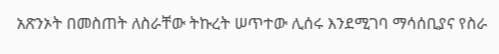አጽንኦት በመስጠት ለስራቸው ትኩረት ሠጥተው ሊሰሩ እንደሚገባ ማሳሰቢያና የስራ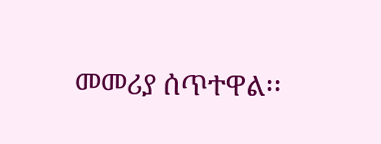መመሪያ ሰጥተዋል፡፡